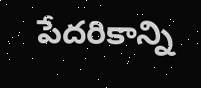పేదరికాన్ని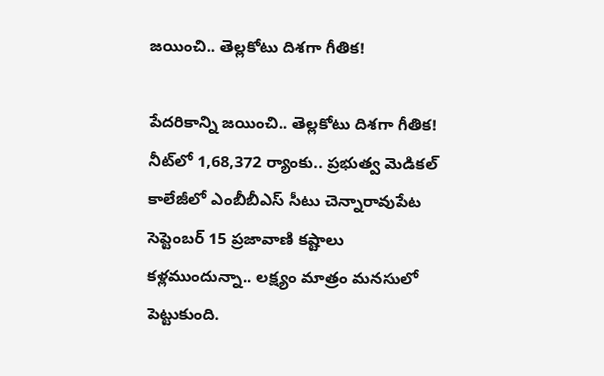జయించి.. తెల్లకోటు దిశగా గీతిక!

పేదరికాన్ని జయించి.. తెల్లకోటు దిశగా గీతిక! నీట్‌లో 1,68,372 ర్యాంకు.. ప్రభుత్వ మెడికల్‌ కాలేజీలో ఎంబీబీఎస్‌ సీటు చెన్నారావుపేట సెప్టెంబర్‌ 15 ప్రజావాణి కష్టాలు కళ్లముందున్నా.. లక్ష్యం మాత్రం మనసులో పెట్టుకుంది.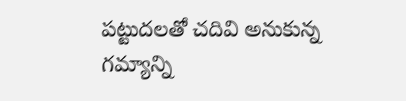పట్టుదలతో చదివి అనుకున్న గమ్యాన్ని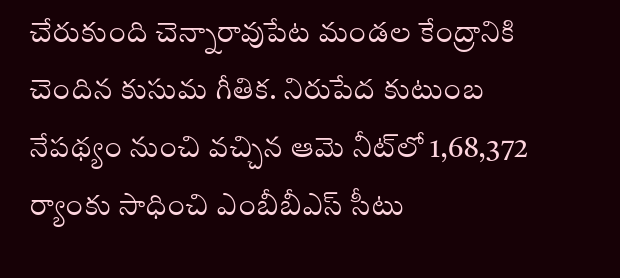చేరుకుంది చెన్నారావుపేట మండల కేంద్రానికి చెందిన కుసుమ గీతిక. నిరుపేద కుటుంబ నేపథ్యం నుంచి వచ్చిన ఆమె నీట్‌లో 1,68,372 ర్యాంకు సాధించి ఎంబీబీఎస్‌ సీటు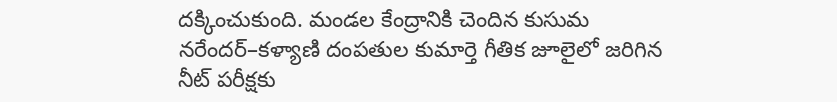దక్కించుకుంది. మండల కేంద్రానికి చెందిన కుసుమ నరేందర్‌–కళ్యాణి దంపతుల కుమార్తె గీతిక జూలైలో జరిగిన నీట్‌ పరీక్షకు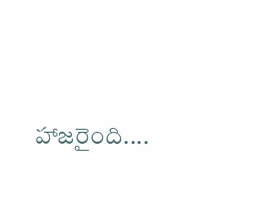హాజరైంది....